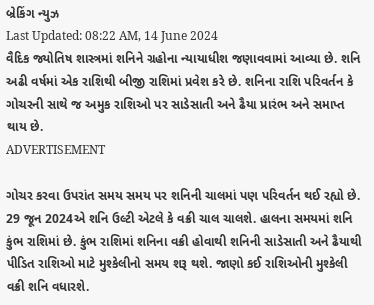બ્રેકિંગ ન્યુઝ
Last Updated: 08:22 AM, 14 June 2024
વૈદિક જ્યોતિષ શાસ્ત્રમાં શનિને ગ્રહોના ન્યાયાધીશ જણાવવામાં આવ્યા છે. શનિ અઢી વર્ષમાં એક રાશિથી બીજી રાશિમાં પ્રવેશ કરે છે. શનિના રાશિ પરિવર્તન કે ગોચરની સાથે જ અમુક રાશિઓ પર સાડેસાતી અને ઢૈયા પ્રારંભ અને સમાપ્ત થાય છે.
ADVERTISEMENT

ગોચર કરવા ઉપરાંત સમય સમય પર શનિની ચાલમાં પણ પરિવર્તન થઈ રહ્યો છે. 29 જૂન 2024એ શનિ ઉલ્ટી એટલે કે વક્રી ચાલ ચાલશે. હાલના સમયમાં શનિ કુંભ રાશિમાં છે. કુંભ રાશિમાં શનિના વક્રી હોવાથી શનિની સાડેસાતી અને ઢૈયાથી પીડિત રાશિઓ માટે મુશ્કેલીનો સમય શરૂ થશે. જાણો કઈ રાશિઓની મુશ્કેલી વક્રી શનિ વધારશે.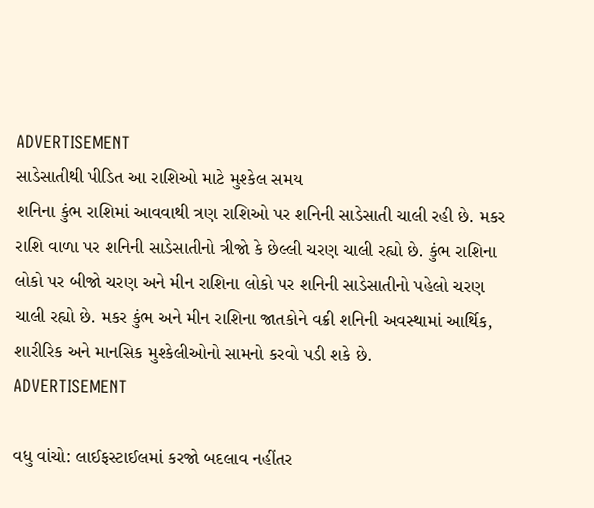ADVERTISEMENT
સાડેસાતીથી પીડિત આ રાશિઓ માટે મુશ્કેલ સમય
શનિના કુંભ રાશિમાં આવવાથી ત્રણ રાશિઓ પર શનિની સાડેસાતી ચાલી રહી છે. મકર રાશિ વાળા પર શનિની સાડેસાતીનો ત્રીજો કે છેલ્લી ચરણ ચાલી રહ્યો છે. કુંભ રાશિના લોકો પર બીજો ચરણ અને મીન રાશિના લોકો પર શનિની સાડેસાતીનો પહેલો ચરણ ચાલી રહ્યો છે. મકર કુંભ અને મીન રાશિના જાતકોને વક્રી શનિની અવસ્થામાં આર્થિક, શારીરિક અને માનસિક મુશ્કેલીઓનો સામનો કરવો પડી શકે છે.
ADVERTISEMENT

વધુ વાંચો: લાઈફસ્ટાઈલમાં કરજો બદલાવ નહીંતર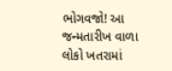ભોગવજો! આ જન્મતારીખ વાળા લોકો ખતરામાં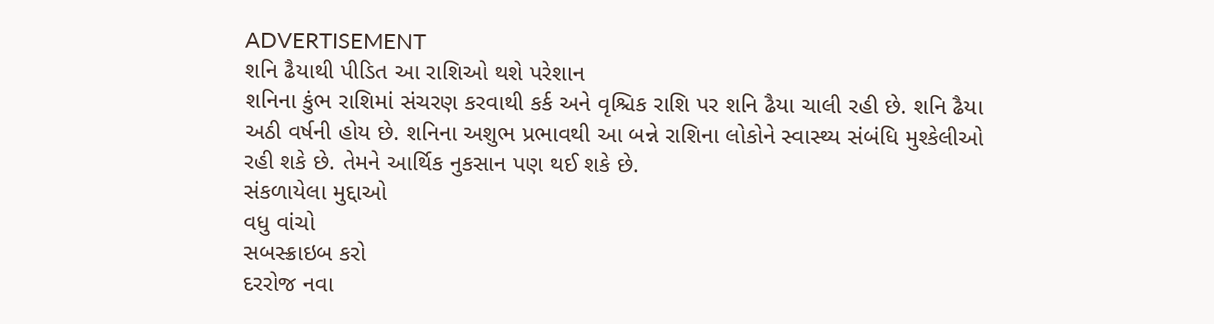ADVERTISEMENT
શનિ ઢૈયાથી પીડિત આ રાશિઓ થશે પરેશાન
શનિના કુંભ રાશિમાં સંચરણ કરવાથી કર્ક અને વૃશ્ચિક રાશિ પર શનિ ઢૈયા ચાલી રહી છે. શનિ ઢૈયા અઠી વર્ષની હોય છે. શનિના અશુભ પ્રભાવથી આ બન્ને રાશિના લોકોને સ્વાસ્થ્ય સંબંધિ મુશ્કેલીઓ રહી શકે છે. તેમને આર્થિક નુકસાન પણ થઈ શકે છે.
સંકળાયેલા મુદ્દાઓ
વધુ વાંચો
સબસ્ક્રાઇબ કરો
દરરોજ નવા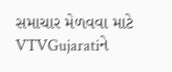સમાચાર મેળવવા માટે VTVGujaratiને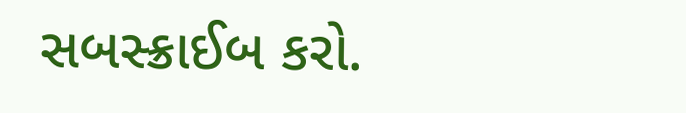સબસ્ક્રાઈબ કરો.